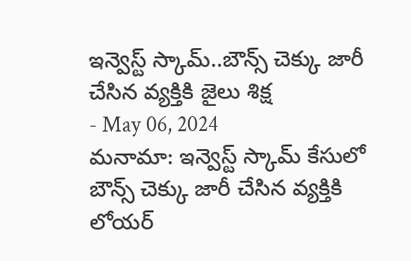ఇన్వెస్ట్ స్కామ్..బౌన్స్ చెక్కు జారీ చేసిన వ్యక్తికి జైలు శిక్ష
- May 06, 2024
మనామా: ఇన్వెస్ట్ స్కామ్ కేసులో బౌన్స్ చెక్కు జారీ చేసిన వ్యక్తికి లోయర్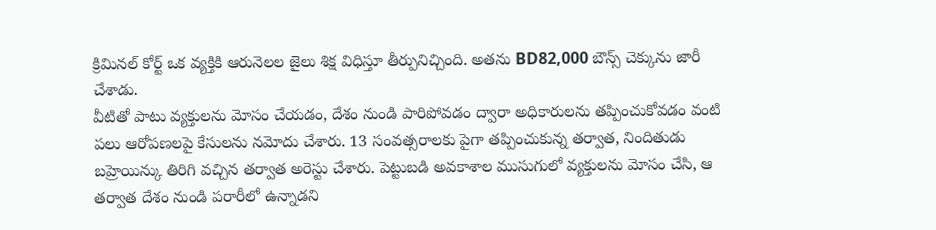క్రిమినల్ కోర్ట్ ఒక వ్యక్తికి ఆరునెలల జైలు శిక్ష విధిస్తూ తీర్పునిచ్చింది. అతను BD82,000 బౌన్స్ చెక్కును జారీ చేశాడు.
వీటితో పాటు వ్యక్తులను మోసం చేయడం, దేశం నుండి పారిపోవడం ద్వారా అధికారులను తప్పించుకోవడం వంటి పలు ఆరోపణలపై కేసులను నమోదు చేశారు. 13 సంవత్సరాలకు పైగా తప్పించుకున్న తర్వాత, నిందితుడు బహ్రెయిన్కు తిరిగి వచ్చిన తర్వాత అరెస్టు చేశారు. పెట్టుబడి అవకాశాల ముసుగులో వ్యక్తులను మోసం చేసి, ఆ తర్వాత దేశం నుండి పరారీలో ఉన్నాడని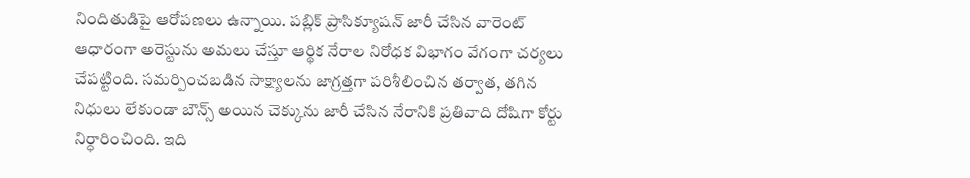నిందితుడిపై ఆరోపణలు ఉన్నాయి. పబ్లిక్ ప్రాసిక్యూషన్ జారీ చేసిన వారెంట్ ఆధారంగా అరెస్టును అమలు చేస్తూ ఆర్థిక నేరాల నిరోధక విభాగం వేగంగా చర్యలు చేపట్టింది. సమర్పించబడిన సాక్ష్యాలను జాగ్రత్తగా పరిశీలించిన తర్వాత, తగిన నిధులు లేకుండా బౌన్స్ అయిన చెక్కును జారీ చేసిన నేరానికి ప్రతివాది దోషిగా కోర్టు నిర్ధారించింది. ఇది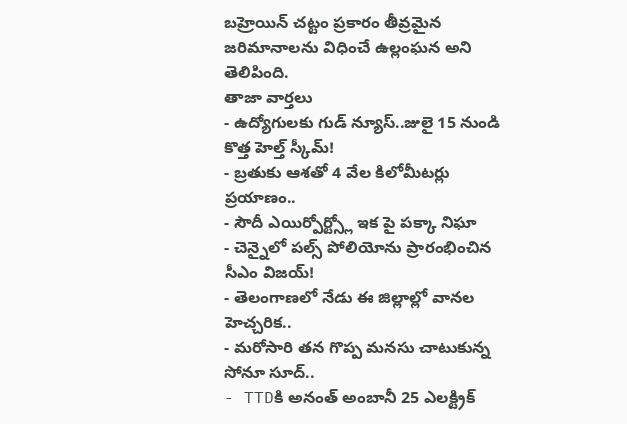బహ్రెయిన్ చట్టం ప్రకారం తీవ్రమైన జరిమానాలను విధించే ఉల్లంఘన అని తెలిపింది.
తాజా వార్తలు
- ఉద్యోగులకు గుడ్ న్యూస్..జులై 15 నుండి కొత్త హెల్త్ స్కీమ్!
- బ్రతుకు ఆశతో 4 వేల కిలోమీటర్లు ప్రయాణం..
- సౌదీ ఎయిర్పోర్ట్స్లో ఇక పై పక్కా నిఘా
- చెన్నైలో పల్స్ పోలియోను ప్రారంభించిన సీఎం విజయ్!
- తెలంగాణలో నేడు ఈ జిల్లాల్లో వానల హెచ్చరిక..
- మరోసారి తన గొప్ప మనసు చాటుకున్న సోనూ సూద్..
- TTDకి అనంత్ అంబానీ 25 ఎలక్ట్రిక్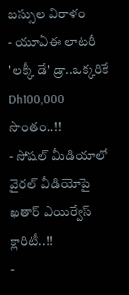బస్సుల విరాళం
- యూఏఈ లాటరీ 'లక్కీ డే' డ్రా..ఒక్కరికే Dh100,000 సొంతం..!!
- సోషల్ మీడియాలో వైరల్ వీడియోపై ఖతార్ ఎయిర్వేస్ క్లారిటీ..!!
-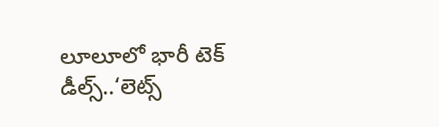లూలూలో భారీ టెక్ డీల్స్..‘లెట్స్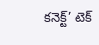కనెక్ట్’ టెక్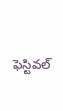ఫెస్టివల్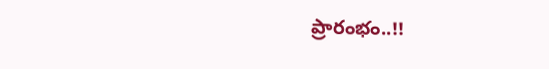ప్రారంభం..!!